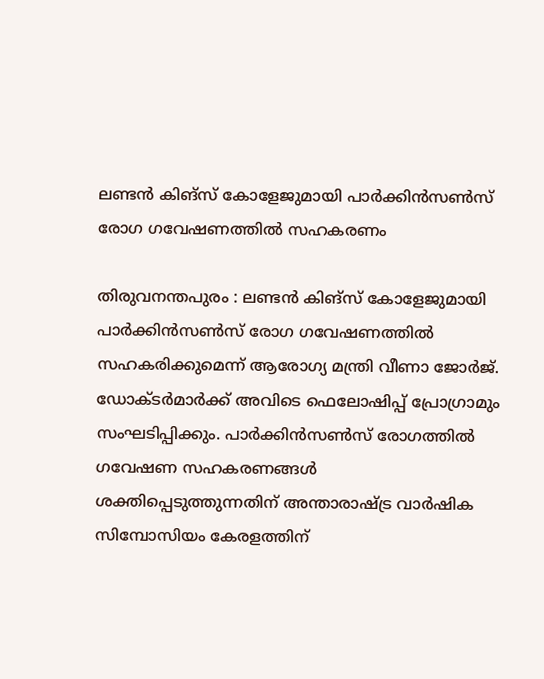ലണ്ടൻ കിങ്സ് കോളേജുമായി പാർക്കിൻസൺസ് രോഗ ഗവേഷണത്തിൽ സഹകരണം

തിരുവനന്തപുരം : ലണ്ടൻ കിങ്സ് കോളേജുമായി പാർക്കിൻസൺസ് രോഗ ഗവേഷണത്തിൽ സഹകരിക്കുമെന്ന് ആരോഗ്യ മന്ത്രി വീണാ ജോർജ്. ഡോക്ടർമാർക്ക് അവിടെ ഫെലോഷിപ്പ് പ്രോഗ്രാമും സംഘടിപ്പിക്കും. പാർക്കിൻസൺസ് രോഗത്തിൽ ഗവേഷണ സഹകരണങ്ങൾ ശക്തിപ്പെടുത്തുന്നതിന് അന്താരാഷ്ട്ര വാർഷിക സിമ്പോസിയം കേരളത്തിന്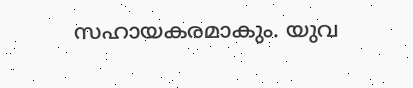സഹായകരമാകും. യുവ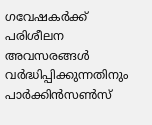ഗവേഷകർക്ക് പരിശീലന അവസരങ്ങൾ വർദ്ധിപ്പിക്കുന്നതിനും പാർക്കിൻസൺസ്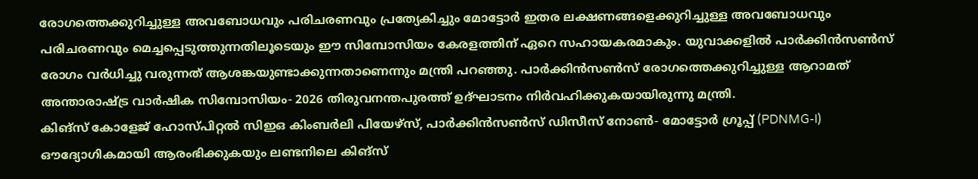രോഗത്തെക്കുറിച്ചുള്ള അവബോധവും പരിചരണവും പ്രത്യേകിച്ചും മോട്ടോർ ഇതര ലക്ഷണങ്ങളെക്കുറിച്ചുള്ള അവബോധവും പരിചരണവും മെച്ചപ്പെടുത്തുന്നതിലൂടെയും ഈ സിമ്പോസിയം കേരളത്തിന് ഏറെ സഹായകരമാകും. യുവാക്കളിൽ പാർക്കിൻസൺസ് രോഗം വർധിച്ചു വരുന്നത് ആശങ്കയുണ്ടാക്കുന്നതാണെന്നും മന്ത്രി പറഞ്ഞു. പാർക്കിൻസൺസ് രോഗത്തെക്കുറിച്ചുള്ള ആറാമത് അന്താരാഷ്ട്ര വാർഷിക സിമ്പോസിയം- 2026 തിരുവനന്തപുരത്ത് ഉദ്ഘാടനം നിർവഹിക്കുകയായിരുന്നു മന്ത്രി.
കിങ്സ് കോളേജ് ഹോസ്പിറ്റൽ സിഇഒ കിംബർലി പിയേഴ്സ്, പാർക്കിൻസൺസ് ഡിസീസ് നോൺ- മോട്ടോർ ഗ്രൂപ്പ് (PDNMG-I) ഔദ്യോഗികമായി ആരംഭിക്കുകയും ലണ്ടനിലെ കിങ്സ്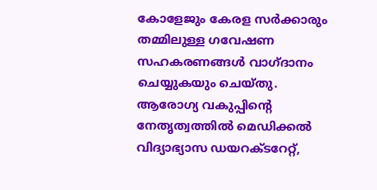കോളേജും കേരള സർക്കാരും തമ്മിലുള്ള ഗവേഷണ സഹകരണങ്ങൾ വാഗ്ദാനം ചെയ്യുകയും ചെയ്തു.
ആരോഗ്യ വകുപ്പിൻ്റെ നേതൃത്വത്തിൽ മെഡിക്കൽ വിദ്യാഭ്യാസ ഡയറക്ടറേറ്റ്,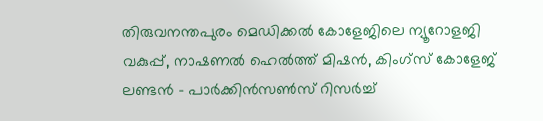തിരുവനന്തപുരം മെഡിക്കൽ കോളേജിലെ ന്യൂറോളജി വകുപ്പ്, നാഷണൽ ഹെൽത്ത് മിഷൻ, കിംഗ്സ് കോളേജ് ലണ്ടൻ - പാർക്കിൻസൺസ് റിസർച്ച്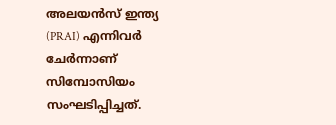അലയൻസ് ഇന്ത്യ (PRAI) എന്നിവർ ചേർന്നാണ് സിമ്പോസിയം സംഘടിപ്പിച്ചത്.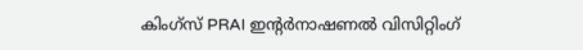കിംഗ്സ് PRAI ഇന്റർനാഷണൽ വിസിറ്റിംഗ്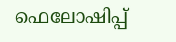ഫെലോഷിപ്പ്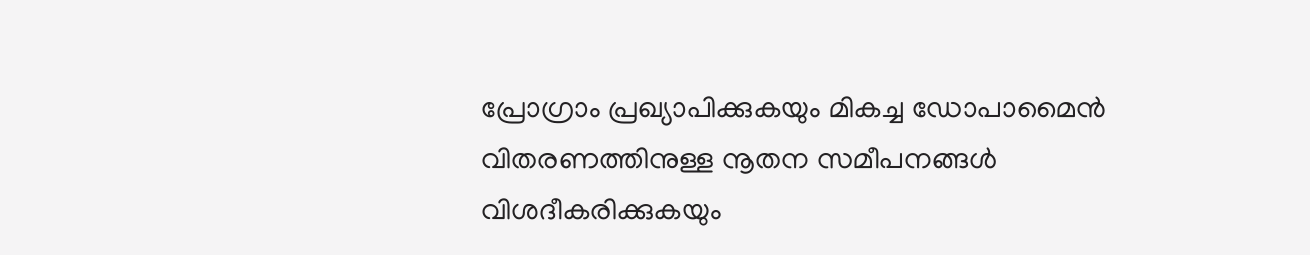പ്രോഗ്രാം പ്രഖ്യാപിക്കുകയും മികച്ച ഡോപാമൈൻ വിതരണത്തിനുള്ള നൂതന സമീപനങ്ങൾ വിശദീകരിക്കുകയും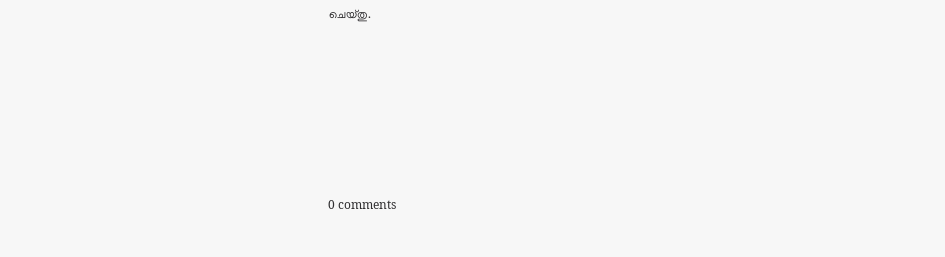ചെയ്തു.










0 comments